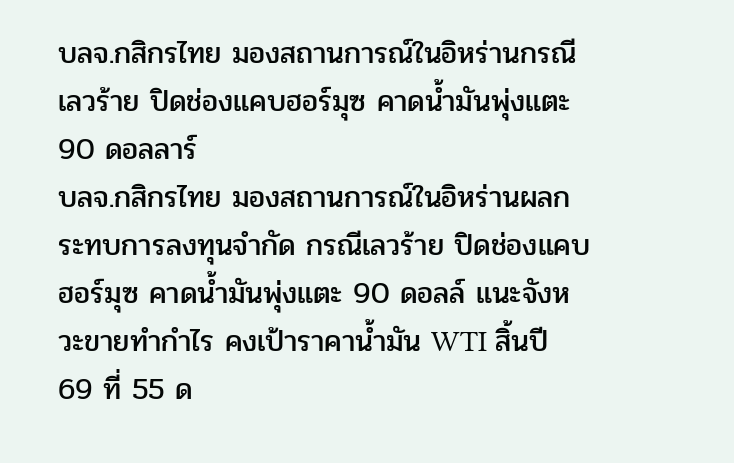บลจ.กสิกรไทย มองสถานการณ์ในอิหร่านกรณีเลวร้าย ปิดช่องแคบฮอร์มุซ คาดน้ำมันพุ่งแตะ 90 ดอลลาร์
บลจ.กสิกรไทย มองสถานการณ์ในอิหร่านผลกระทบการลงทุนจำกัด กรณีเลวร้าย ปิดช่องแคบฮอร์มุซ คาดน้ำมันพุ่งแตะ 90 ดอลล์ แนะจังหวะขายทำกำไร คงเป้าราคาน้ำมัน WTI สิ้นปี 69 ที่ 55 ด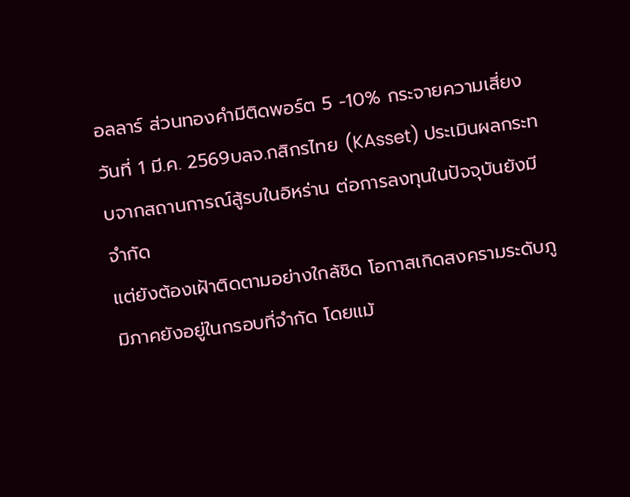อลลาร์ ส่วนทองคำมีติดพอร์ต 5 -10% กระจายความเสี่ยง
วันที่ 1 มี.ค. 2569บลจ.กสิกรไทย (KAsset) ประเมินผลกระทบจากสถานการณ์สู้รบในอิหร่าน ต่อการลงทุนในปัจจุบันยังมีจำกัด
แต่ยังต้องเฝ้าติดตามอย่างใกล้ชิด โอกาสเกิดสงครามระดับภูมิภาคยังอยู่ในกรอบที่จำกัด โดยแม้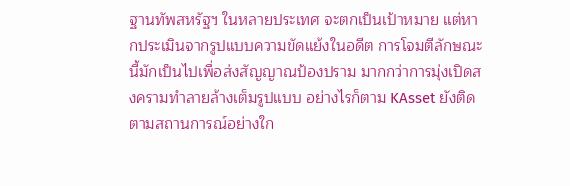ฐานทัพสหรัฐฯ ในหลายประเทศ จะตกเป็นเป้าหมาย แต่หากประเมินจากรูปแบบความขัดแย้งในอดีต การโจมตีลักษณะนี้มักเป็นไปเพื่อส่งสัญญาณป้องปราม มากกว่าการมุ่งเปิดสงครามทำลายล้างเต็มรูปแบบ อย่างไรก็ตาม KAsset ยังติดตามสถานการณ์อย่างใก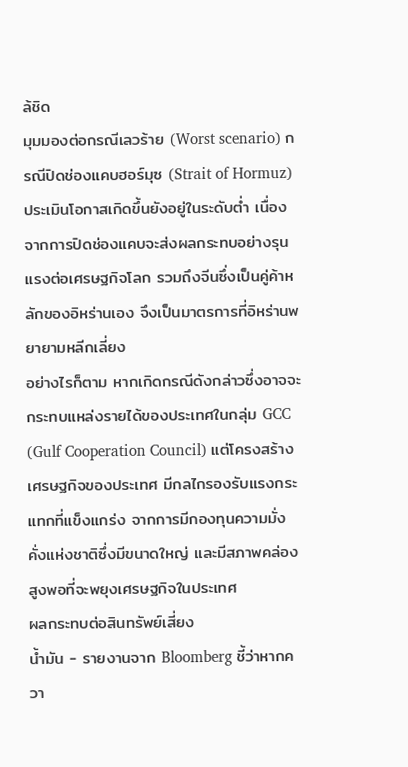ล้ชิด
มุมมองต่อกรณีเลวร้าย (Worst scenario) กรณีปิดช่องแคบฮอร์มุซ (Strait of Hormuz)
ประเมินโอกาสเกิดขึ้นยังอยู่ในระดับต่ำ เนื่องจากการปิดช่องแคบจะส่งผลกระทบอย่างรุนแรงต่อเศรษฐกิจโลก รวมถึงจีนซึ่งเป็นคู่ค้าหลักของอิหร่านเอง จึงเป็นมาตรการที่อิหร่านพยายามหลีกเลี่ยง
อย่างไรก็ตาม หากเกิดกรณีดังกล่าวซึ่งอาจจะกระทบแหล่งรายได้ของประเทศในกลุ่ม GCC (Gulf Cooperation Council) แต่โครงสร้างเศรษฐกิจของประเทศ มีกลไกรองรับแรงกระแทกที่แข็งแกร่ง จากการมีกองทุนความมั่งคั่งแห่งชาติซึ่งมีขนาดใหญ่ และมีสภาพคล่องสูงพอที่จะพยุงเศรษฐกิจในประเทศ
ผลกระทบต่อสินทรัพย์เสี่ยง
น้ำมัน - รายงานจาก Bloomberg ชี้ว่าหากควา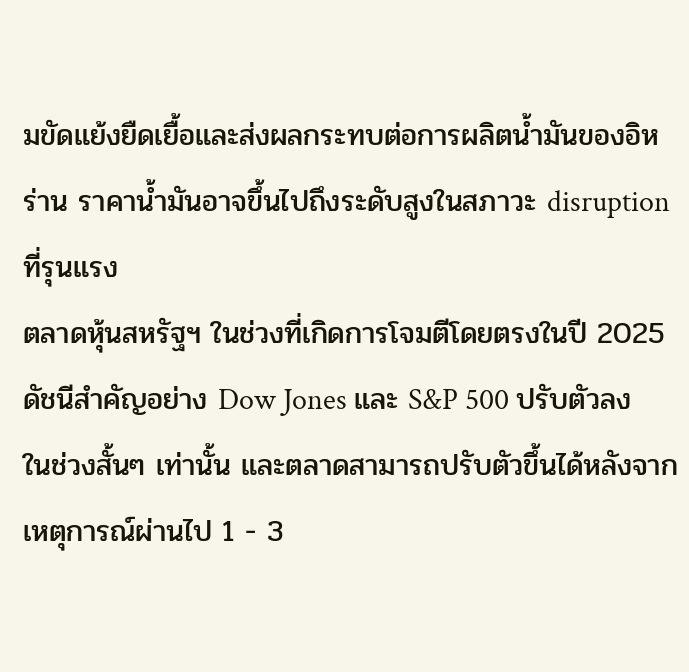มขัดแย้งยืดเยื้อและส่งผลกระทบต่อการผลิตน้ำมันของอิหร่าน ราคาน้ำมันอาจขึ้นไปถึงระดับสูงในสภาวะ disruption ที่รุนแรง
ตลาดหุ้นสหรัฐฯ ในช่วงที่เกิดการโจมตีโดยตรงในปี 2025 ดัชนีสำคัญอย่าง Dow Jones และ S&P 500 ปรับตัวลงในช่วงสั้นๆ เท่านั้น และตลาดสามารถปรับตัวขึ้นได้หลังจากเหตุการณ์ผ่านไป 1 - 3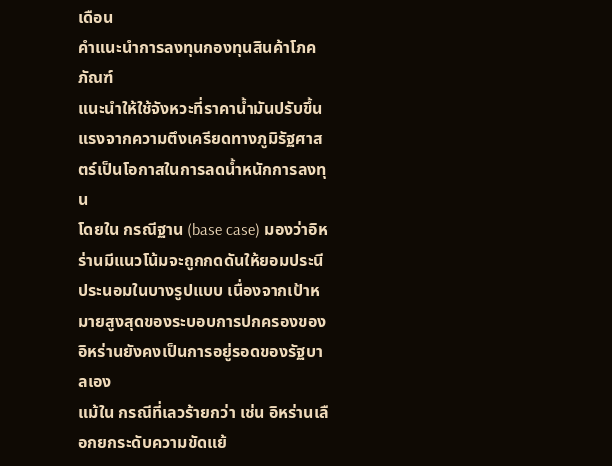เดือน
คำแนะนำการลงทุนกองทุนสินค้าโภคภัณฑ์
แนะนำให้ใช้จังหวะที่ราคาน้ำมันปรับขึ้นแรงจากความตึงเครียดทางภูมิรัฐศาสตร์เป็นโอกาสในการลดน้ำหนักการลงทุน
โดยใน กรณีฐาน (base case) มองว่าอิหร่านมีแนวโน้มจะถูกกดดันให้ยอมประนีประนอมในบางรูปแบบ เนื่องจากเป้าหมายสูงสุดของระบอบการปกครองของอิหร่านยังคงเป็นการอยู่รอดของรัฐบาลเอง
แม้ใน กรณีที่เลวร้ายกว่า เช่น อิหร่านเลือกยกระดับความขัดแย้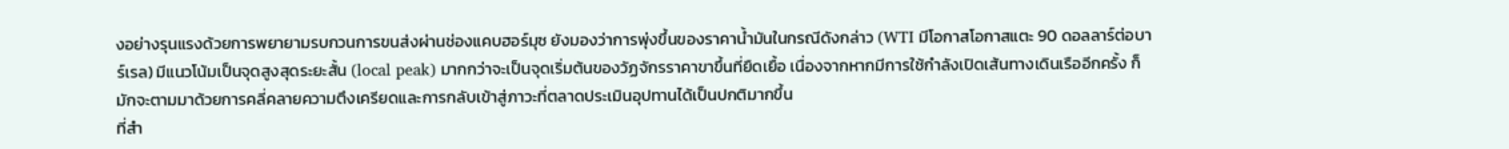งอย่างรุนแรงด้วยการพยายามรบกวนการขนส่งผ่านช่องแคบฮอร์มุซ ยังมองว่าการพุ่งขึ้นของราคาน้ำมันในกรณีดังกล่าว (WTI มีโอกาสโอกาสแตะ 90 ดอลลาร์ต่อบาร์เรล) มีแนวโน้มเป็นจุดสูงสุดระยะสั้น (local peak) มากกว่าจะเป็นจุดเริ่มต้นของวัฏจักรราคาขาขึ้นที่ยืดเยื้อ เนื่องจากหากมีการใช้กำลังเปิดเส้นทางเดินเรืออีกครั้ง ก็มักจะตามมาด้วยการคลี่คลายความตึงเครียดและการกลับเข้าสู่ภาวะที่ตลาดประเมินอุปทานได้เป็นปกติมากขึ้น
ที่สำ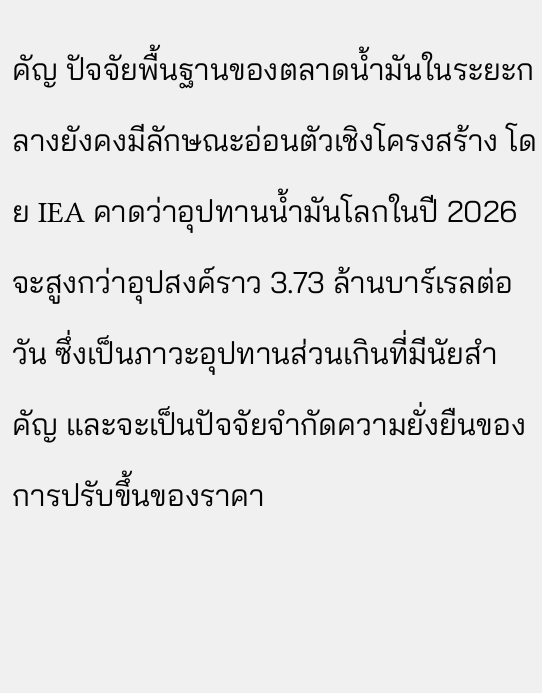คัญ ปัจจัยพื้นฐานของตลาดน้ำมันในระยะกลางยังคงมีลักษณะอ่อนตัวเชิงโครงสร้าง โดย IEA คาดว่าอุปทานน้ำมันโลกในปี 2026 จะสูงกว่าอุปสงค์ราว 3.73 ล้านบาร์เรลต่อวัน ซึ่งเป็นภาวะอุปทานส่วนเกินที่มีนัยสำคัญ และจะเป็นปัจจัยจำกัดความยั่งยืนของการปรับขึ้นของราคา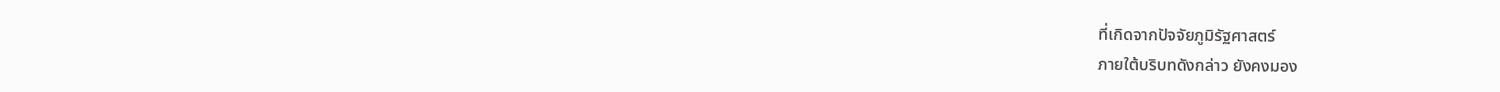ที่เกิดจากปัจจัยภูมิรัฐศาสตร์
ภายใต้บริบทดังกล่าว ยังคงมอง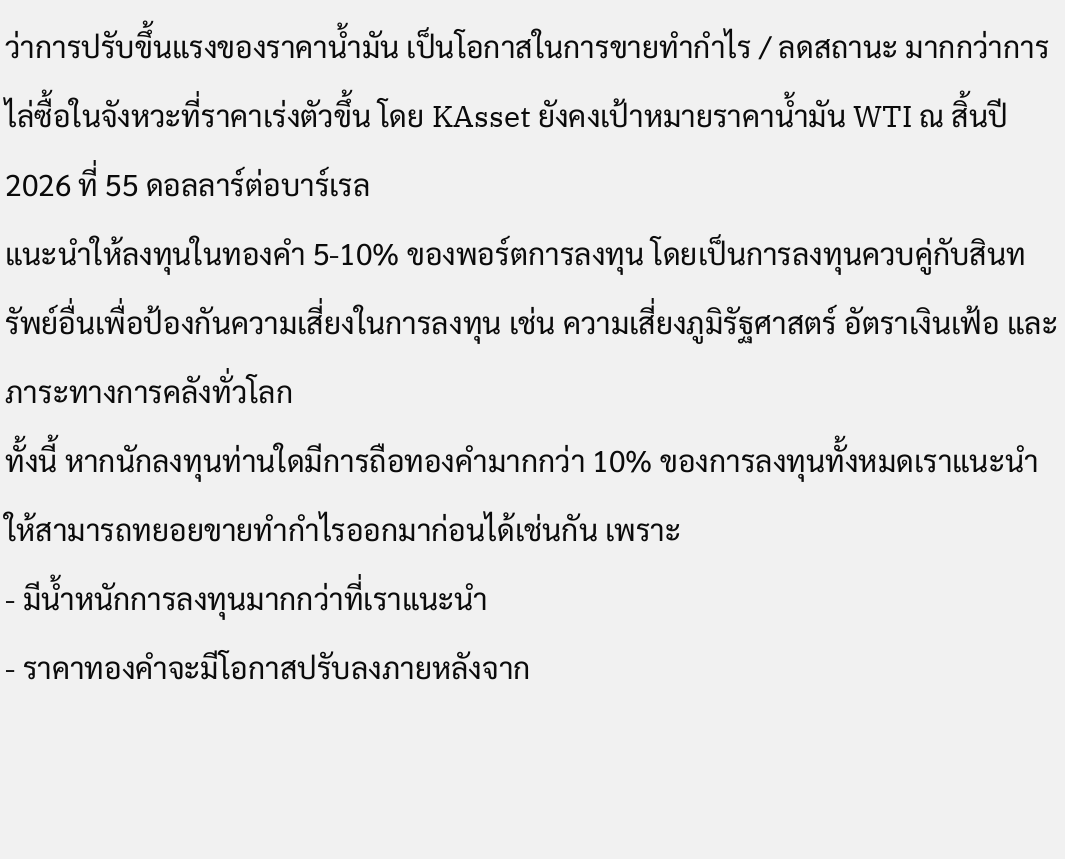ว่าการปรับขึ้นแรงของราคาน้ำมัน เป็นโอกาสในการขายทำกำไร / ลดสถานะ มากกว่าการไล่ซื้อในจังหวะที่ราคาเร่งตัวขึ้น โดย KAsset ยังคงเป้าหมายราคาน้ำมัน WTI ณ สิ้นปี 2026 ที่ 55 ดอลลาร์ต่อบาร์เรล
แนะนำให้ลงทุนในทองคำ 5-10% ของพอร์ตการลงทุน โดยเป็นการลงทุนควบคู่กับสินทรัพย์อื่นเพื่อป้องกันความเสี่ยงในการลงทุน เช่น ความเสี่ยงภูมิรัฐศาสตร์ อัตราเงินเฟ้อ และภาระทางการคลังทั่วโลก
ทั้งนี้ หากนักลงทุนท่านใดมีการถือทองคำมากกว่า 10% ของการลงทุนทั้งหมดเราแนะนำให้สามารถทยอยขายทำกำไรออกมาก่อนได้เช่นกัน เพราะ
- มีน้ำหนักการลงทุนมากกว่าที่เราแนะนำ
- ราคาทองคำจะมีโอกาสปรับลงภายหลังจาก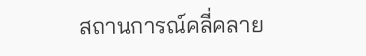สถานการณ์คลี่คลาย